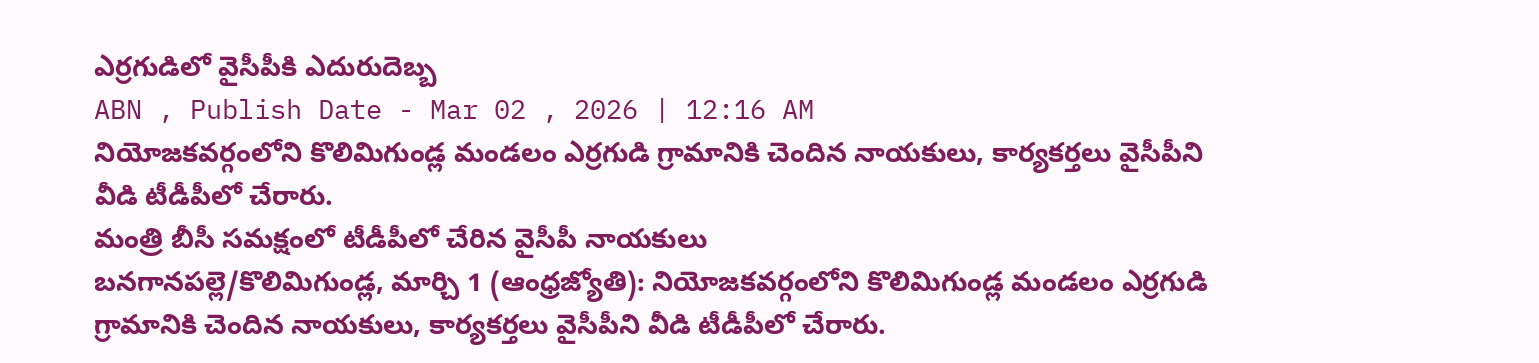ఎర్రగుడిలో వైసీపీకి ఎదురుదెబ్బ
ABN , Publish Date - Mar 02 , 2026 | 12:16 AM
నియోజకవర్గంలోని కొలిమిగుండ్ల మండలం ఎర్రగుడి గ్రామానికి చెందిన నాయకులు, కార్యకర్తలు వైసీపీని వీడి టీడీపీలో చేరారు.
మంత్రి బీసీ సమక్షంలో టీడీపీలో చేరిన వైసీపీ నాయకులు
బనగానపల్లె/కొలిమిగుండ్ల, మార్చి 1 (ఆంధ్రజ్యోతి): నియోజకవర్గంలోని కొలిమిగుండ్ల మండలం ఎర్రగుడి గ్రామానికి చెందిన నాయకులు, కార్యకర్తలు వైసీపీని వీడి టీడీపీలో చేరారు.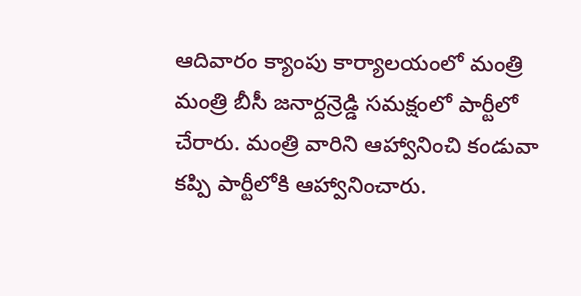ఆదివారం క్యాంపు కార్యాలయంలో మంత్రి మంత్రి బీసీ జనార్దన్రెడ్డి సమక్షంలో పార్టీలో చేరారు. మంత్రి వారిని ఆహ్వానించి కండువా కప్పి పార్టీలోకి ఆహ్వానించారు.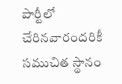పార్టీలో చేరినవారందరికీ సముచిత స్థానం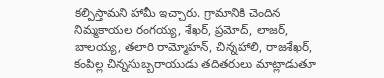కల్పిస్తామని హామీ ఇచ్చారు. గ్రామానికి చెందిన నిమ్మకాయల రంగయ్య, శేఖర్, ప్రమోద్, లాజర్, బాలయ్య, తలారి రామ్మోహన్, చిన్నహాలి, రాజశేఖర్, కంపిల్ల చిన్నసుబ్బరాయుడు తదితరులు మాట్లాడుతూ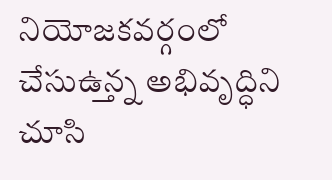నియోజకవర్గంలో చేసుఉ్తన్న అభివృద్ధిని చూసి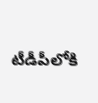టీడీపీలోకి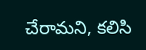చేరామని, కలిసి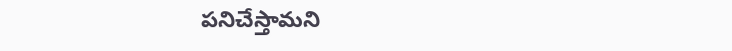పనిచేస్తామని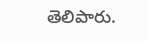తెలిపారు.